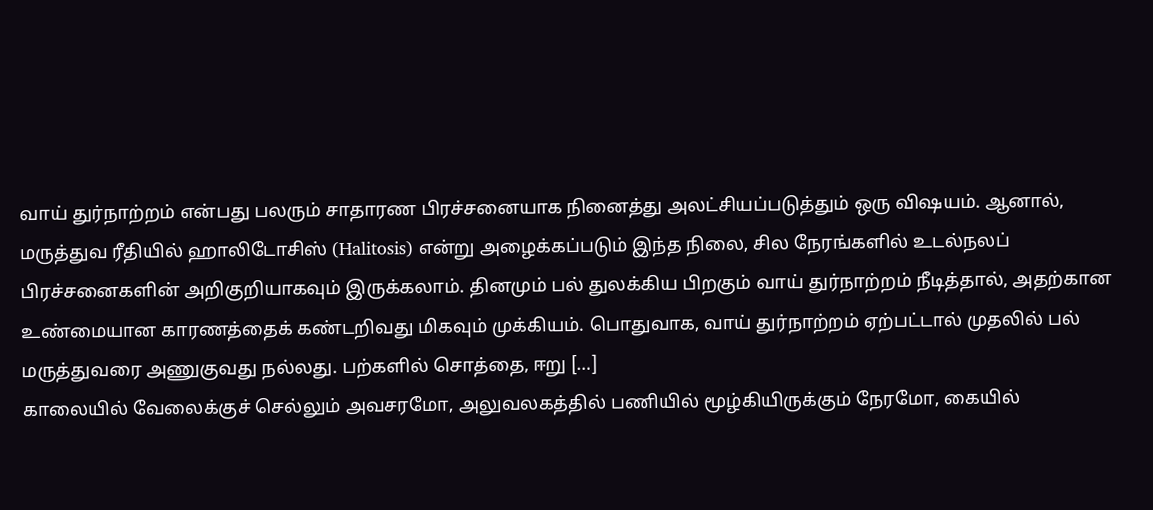வாய் துர்நாற்றம் என்பது பலரும் சாதாரண பிரச்சனையாக நினைத்து அலட்சியப்படுத்தும் ஒரு விஷயம். ஆனால், மருத்துவ ரீதியில் ஹாலிடோசிஸ் (Halitosis) என்று அழைக்கப்படும் இந்த நிலை, சில நேரங்களில் உடல்நலப் பிரச்சனைகளின் அறிகுறியாகவும் இருக்கலாம். தினமும் பல் துலக்கிய பிறகும் வாய் துர்நாற்றம் நீடித்தால், அதற்கான உண்மையான காரணத்தைக் கண்டறிவது மிகவும் முக்கியம். பொதுவாக, வாய் துர்நாற்றம் ஏற்பட்டால் முதலில் பல் மருத்துவரை அணுகுவது நல்லது. பற்களில் சொத்தை, ஈறு […]
காலையில் வேலைக்குச் செல்லும் அவசரமோ, அலுவலகத்தில் பணியில் மூழ்கியிருக்கும் நேரமோ, கையில்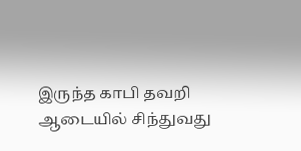இருந்த காபி தவறி ஆடையில் சிந்துவது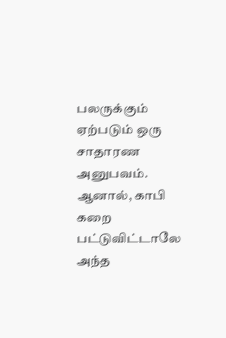பலருக்கும் ஏற்படும் ஒரு சாதாரண அனுபவம். ஆனால், காபி கறை பட்டுவிட்டாலே அந்த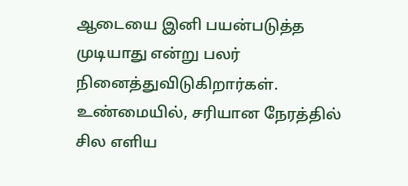ஆடையை இனி பயன்படுத்த முடியாது என்று பலர் நினைத்துவிடுகிறார்கள். உண்மையில், சரியான நேரத்தில் சில எளிய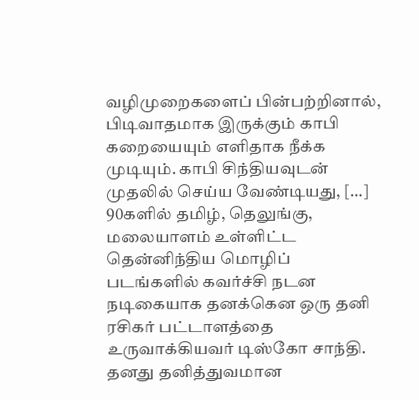வழிமுறைகளைப் பின்பற்றினால், பிடிவாதமாக இருக்கும் காபி கறையையும் எளிதாக நீக்க முடியும். காபி சிந்தியவுடன் முதலில் செய்ய வேண்டியது, […]
90களில் தமிழ், தெலுங்கு, மலையாளம் உள்ளிட்ட தென்னிந்திய மொழிப் படங்களில் கவர்ச்சி நடன நடிகையாக தனக்கென ஒரு தனி ரசிகர் பட்டாளத்தை உருவாக்கியவர் டிஸ்கோ சாந்தி. தனது தனித்துவமான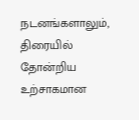நடனங்களாலும், திரையில் தோன்றிய உற்சாகமான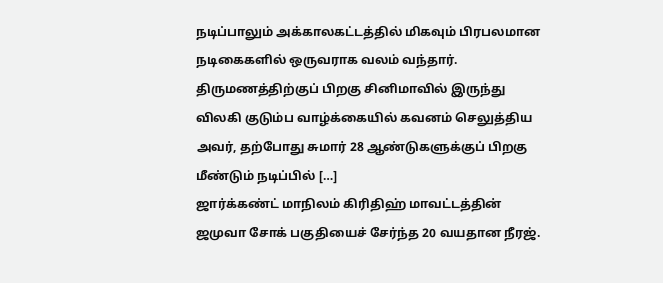நடிப்பாலும் அக்காலகட்டத்தில் மிகவும் பிரபலமான நடிகைகளில் ஒருவராக வலம் வந்தார். திருமணத்திற்குப் பிறகு சினிமாவில் இருந்து விலகி குடும்ப வாழ்க்கையில் கவனம் செலுத்திய அவர், தற்போது சுமார் 28 ஆண்டுகளுக்குப் பிறகு மீண்டும் நடிப்பில் […]
ஜார்க்கண்ட் மாநிலம் கிரிதிஹ் மாவட்டத்தின் ஜமுவா சோக் பகுதியைச் சேர்ந்த 20 வயதான நீரஜ்.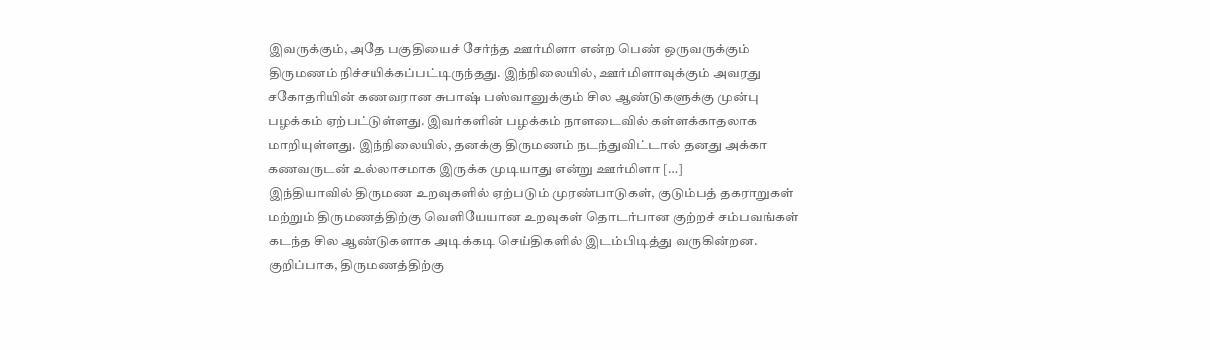இவருக்கும், அதே பகுதியைச் சேர்ந்த ஊர்மிளா என்ற பெண் ஒருவருக்கும் திருமணம் நிச்சயிக்கப்பட்டிருந்தது. இந்நிலையில், ஊர்மிளாவுக்கும் அவரது சகோதரியின் கணவரான சுபாஷ் பஸ்வானுக்கும் சில ஆண்டுகளுக்கு முன்பு பழக்கம் ஏற்பட்டுள்ளது. இவர்களின் பழக்கம் நாளடைவில் கள்ளக்காதலாக மாறியுள்ளது. இந்நிலையில், தனக்கு திருமணம் நடந்துவிட்டால் தனது அக்கா கணவருடன் உல்லாசமாக இருக்க முடியாது என்று ஊர்மிளா […]
இந்தியாவில் திருமண உறவுகளில் ஏற்படும் முரண்பாடுகள், குடும்பத் தகராறுகள் மற்றும் திருமணத்திற்கு வெளியேயான உறவுகள் தொடர்பான குற்றச் சம்பவங்கள் கடந்த சில ஆண்டுகளாக அடிக்கடி செய்திகளில் இடம்பிடித்து வருகின்றன. குறிப்பாக, திருமணத்திற்கு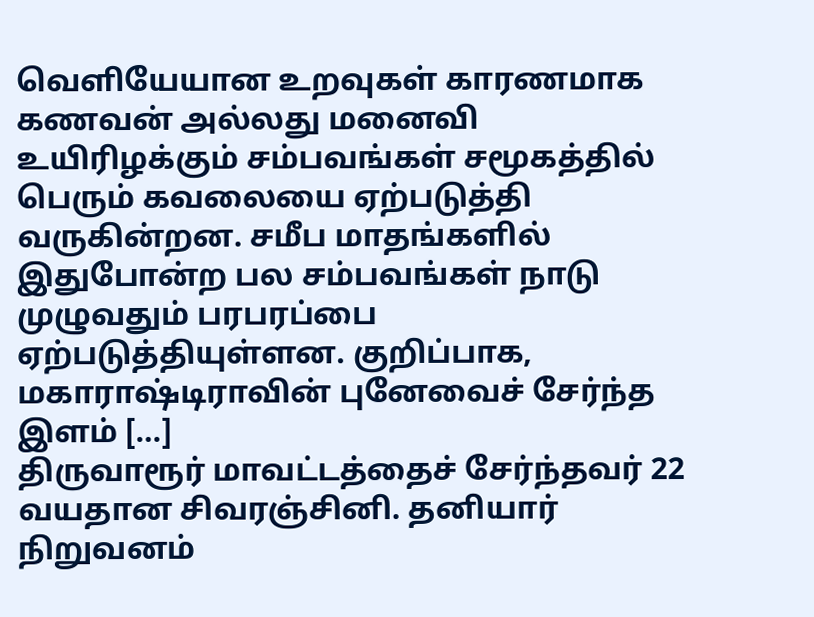வெளியேயான உறவுகள் காரணமாக கணவன் அல்லது மனைவி உயிரிழக்கும் சம்பவங்கள் சமூகத்தில் பெரும் கவலையை ஏற்படுத்தி வருகின்றன. சமீப மாதங்களில் இதுபோன்ற பல சம்பவங்கள் நாடு முழுவதும் பரபரப்பை ஏற்படுத்தியுள்ளன. குறிப்பாக, மகாராஷ்டிராவின் புனேவைச் சேர்ந்த இளம் […]
திருவாரூர் மாவட்டத்தைச் சேர்ந்தவர் 22 வயதான சிவரஞ்சினி. தனியார் நிறுவனம்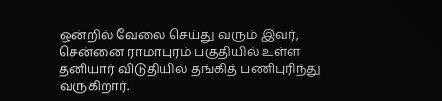ஒன்றில் வேலை செய்து வரும் இவர், சென்னை ராமாபுரம் பகுதியில் உள்ள தனியார் விடுதியில் தங்கித் பணிபுரிந்து வருகிறார்.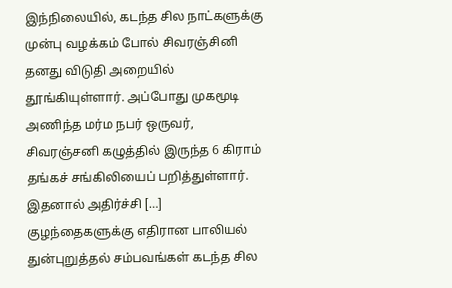இந்நிலையில், கடந்த சில நாட்களுக்கு முன்பு வழக்கம் போல் சிவரஞ்சினி தனது விடுதி அறையில் தூங்கியுள்ளார். அப்போது முகமூடி அணிந்த மர்ம நபர் ஒருவர், சிவரஞ்சனி கழுத்தில் இருந்த 6 கிராம் தங்கச் சங்கிலியைப் பறித்துள்ளார். இதனால் அதிர்ச்சி […]
குழந்தைகளுக்கு எதிரான பாலியல் துன்புறுத்தல் சம்பவங்கள் கடந்த சில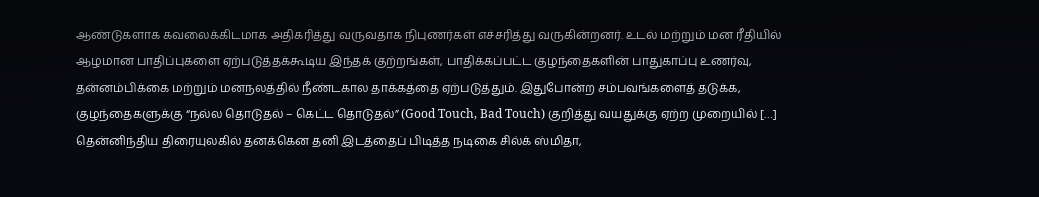ஆண்டுகளாக கவலைக்கிடமாக அதிகரித்து வருவதாக நிபுணர்கள் எச்சரித்து வருகின்றனர். உடல் மற்றும் மன ரீதியில் ஆழமான பாதிப்புகளை ஏற்படுத்தக்கூடிய இந்தக் குற்றங்கள், பாதிக்கப்பட்ட குழந்தைகளின் பாதுகாப்பு உணர்வு, தன்னம்பிக்கை மற்றும் மனநலத்தில் நீண்டகால தாக்கத்தை ஏற்படுத்தும். இதுபோன்ற சம்பவங்களைத் தடுக்க, குழந்தைகளுக்கு “நல்ல தொடுதல் – கெட்ட தொடுதல்” (Good Touch, Bad Touch) குறித்து வயதுக்கு ஏற்ற முறையில் […]
தென்னிந்திய திரையுலகில் தனக்கென தனி இடத்தைப் பிடித்த நடிகை சில்க் ஸ்மிதா,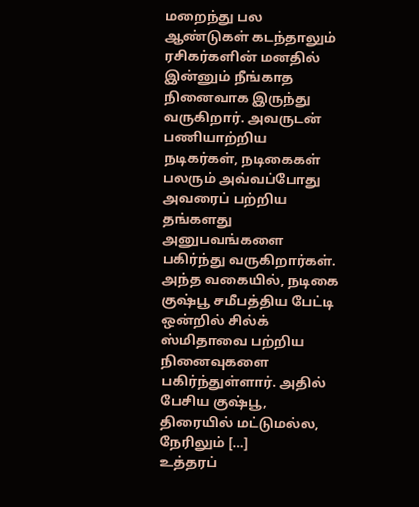மறைந்து பல ஆண்டுகள் கடந்தாலும் ரசிகர்களின் மனதில் இன்னும் நீங்காத நினைவாக இருந்து வருகிறார். அவருடன் பணியாற்றிய நடிகர்கள், நடிகைகள் பலரும் அவ்வப்போது அவரைப் பற்றிய தங்களது அனுபவங்களை பகிர்ந்து வருகிறார்கள். அந்த வகையில், நடிகை குஷ்பூ சமீபத்திய பேட்டி ஒன்றில் சில்க் ஸ்மிதாவை பற்றிய நினைவுகளை பகிர்ந்துள்ளார். அதில் பேசிய குஷ்பூ, திரையில் மட்டுமல்ல, நேரிலும் […]
உத்தரப்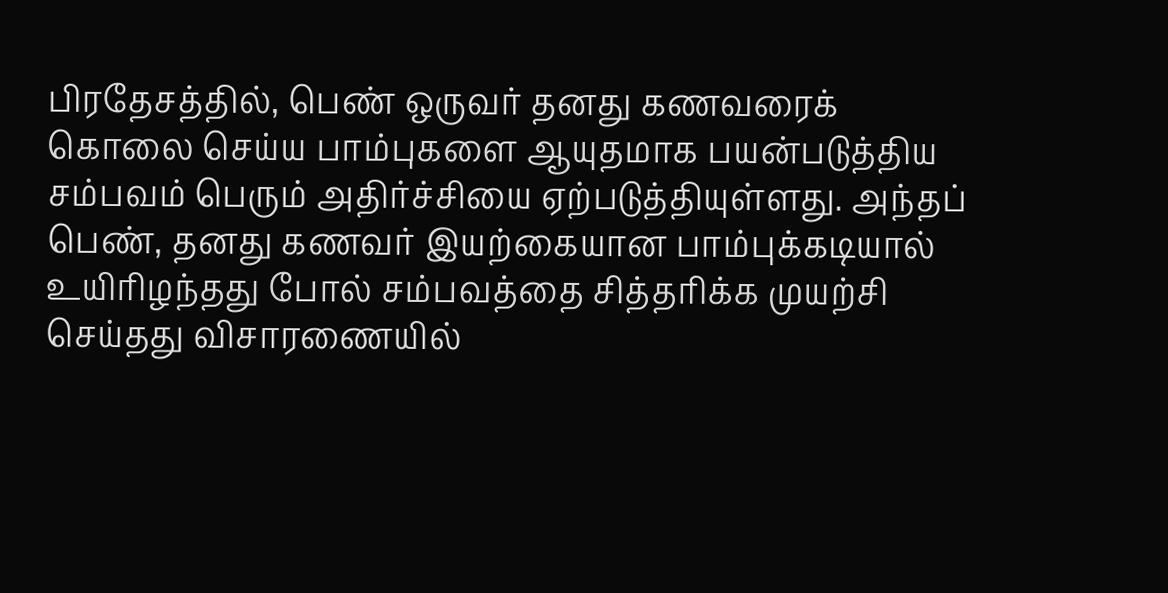பிரதேசத்தில், பெண் ஒருவர் தனது கணவரைக் கொலை செய்ய பாம்புகளை ஆயுதமாக பயன்படுத்திய சம்பவம் பெரும் அதிர்ச்சியை ஏற்படுத்தியுள்ளது. அந்தப் பெண், தனது கணவர் இயற்கையான பாம்புக்கடியால் உயிரிழந்தது போல் சம்பவத்தை சித்தரிக்க முயற்சி செய்தது விசாரணையில்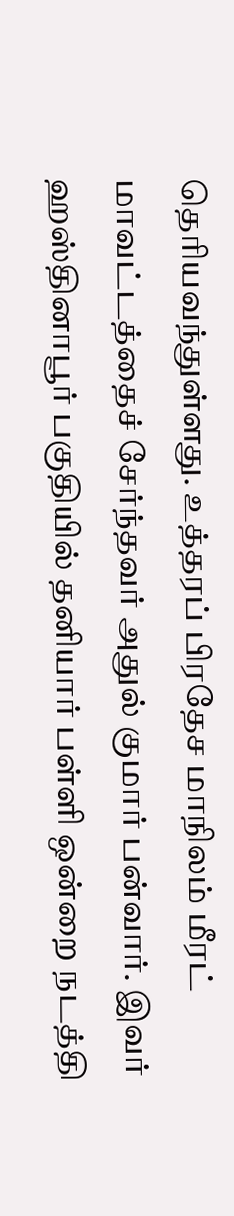தெரியவந்துள்ளது. உத்தரப் பிரதேச மாநிலம் மீரட் மாவட்டத்தைச் சேர்ந்தவர் அதுல் குமார் பன்வார். இவர் ஹஸ்தினாபூர் பகுதியில் தனியார் பள்ளி ஒன்றை நடத்தி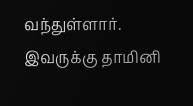வந்துள்ளார். இவருக்கு தாமினி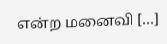என்ற மனைவி […]